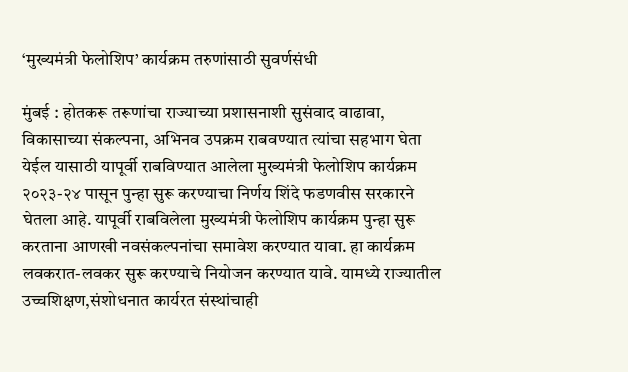‘मुख्यमंत्री फेलोशिप’ कार्यक्रम तरुणांसाठी सुवर्णसंधी

मुंबई : होतकरू तरूणांचा राज्याच्या प्रशासनाशी सुसंवाद वाढावा, विकासाच्या संकल्पना, अभिनव उपक्रम राबवण्यात त्यांचा सहभाग घेता येईल यासाठी यापूर्वी राबविण्यात आलेला मुख्यमंत्री फेलोशिप कार्यक्रम २०२३-२४ पासून पुन्हा सुरू करण्याचा निर्णय शिंदे फडणवीस सरकारने घेतला आहे. यापूर्वी राबविलेला मुख्यमंत्री फेलोशिप कार्यक्रम पुन्हा सुरू करताना आणखी नवसंकल्पनांचा समावेश करण्यात यावा. हा कार्यक्रम लवकरात-लवकर सुरू करण्याचे नियोजन करण्यात यावे. यामध्ये राज्यातील उच्चशिक्षण,संशोधनात कार्यरत संस्थांचाही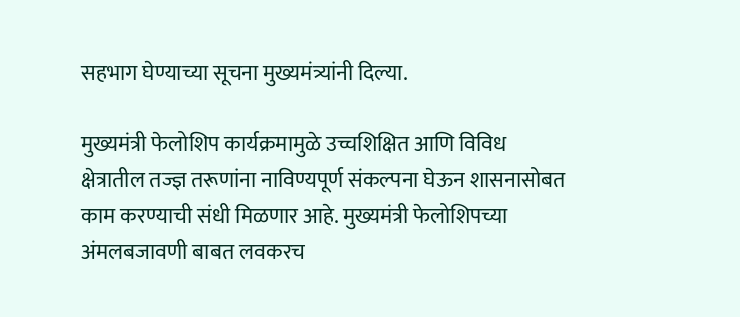सहभाग घेण्याच्या सूचना मुख्यमंत्र्यांनी दिल्या.

मुख्यमंत्री फेलोशिप कार्यक्रमामुळे उच्चशिक्षित आणि विविध क्षेत्रातील तज्ज्ञ तरूणांना नाविण्यपूर्ण संकल्पना घेऊन शासनासोबत काम करण्याची संधी मिळणार आहे. मुख्यमंत्री फेलोशिपच्या अंमलबजावणी बाबत लवकरच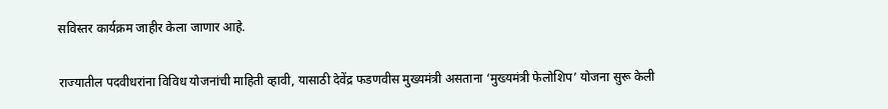सविस्तर कार्यक्रम जाहीर केला जाणार आहे.

राज्यातील पदवीधरांना विविध योजनांची माहिती व्हावी, यासाठी देवेंद्र फडणवीस मुख्यमंत्री असताना ‘मुख्यमंत्री फेलोशिप’ योजना सुरू केली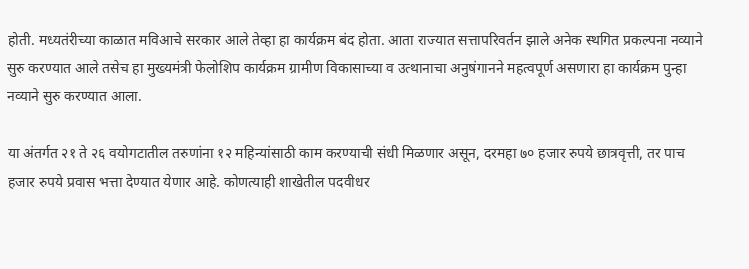होती. मध्यतंरीच्या काळात मविआचे सरकार आले तेव्हा हा कार्यक्रम बंद होता. आता राज्यात सत्तापरिवर्तन झाले अनेक स्थगित प्रकल्पना नव्याने सुरु करण्यात आले तसेच हा मुख्यमंत्री फेलोशिप कार्यक्रम ग्रामीण विकासाच्या व उत्थानाचा अनुषंगानने महत्वपूर्ण असणारा हा कार्यक्रम पुन्हा नव्याने सुरु करण्यात आला.

या अंतर्गत २१ ते २६ वयोगटातील तरुणांना १२ महिन्यांसाठी काम करण्याची संधी मिळणार असून, दरमहा ७० हजार रुपये छात्रवृत्ती, तर पाच हजार रुपये प्रवास भत्ता देण्यात येणार आहे. कोणत्याही शाखेतील पदवीधर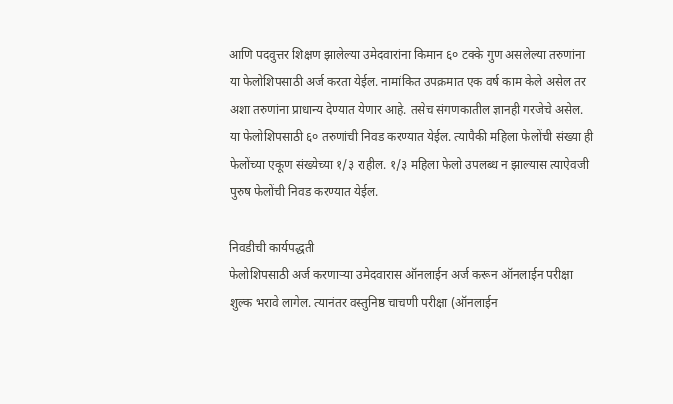आणि पदवुत्तर शिक्षण झालेल्या उमेदवारांना किमान ६० टक्के गुण असलेल्या तरुणांना या फेलोशिपसाठी अर्ज करता येईल. नामांकित उपक्रमात एक वर्ष काम केले असेल तर अशा तरुणांना प्राधान्य देण्यात येणार आहे. तसेच संगणकातील ज्ञानही गरजेचे असेल.
या फेलोशिपसाठी ६० तरुणांची निवड करण्यात येईल. त्यापैकी महिला फेलोंची संख्या ही फेलोंच्या एकूण संख्येच्या १/३ राहील. १/३ महिला फेलो उपलब्ध न झाल्यास त्याऐवजी पुरुष फेलोंची निवड करण्यात येईल.

निवडीची कार्यपद्धती
फेलोशिपसाठी अर्ज करणाऱ्या उमेदवारास ऑनलाईन अर्ज करून ऑनलाईन परीक्षा शुल्क भरावे लागेल. त्यानंतर वस्तुनिष्ठ चाचणी परीक्षा (ऑनलाईन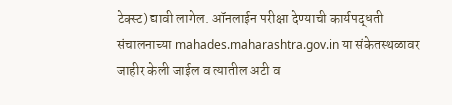टेक्स्ट) द्यावी लागेल. ऑनलाईन परीक्षा देण्याची कार्यपद्धती संचालनाच्या mahades.maharashtra.gov.in या संकेतस्थळावर जाहीर केली जाईल व त्यातील अटी व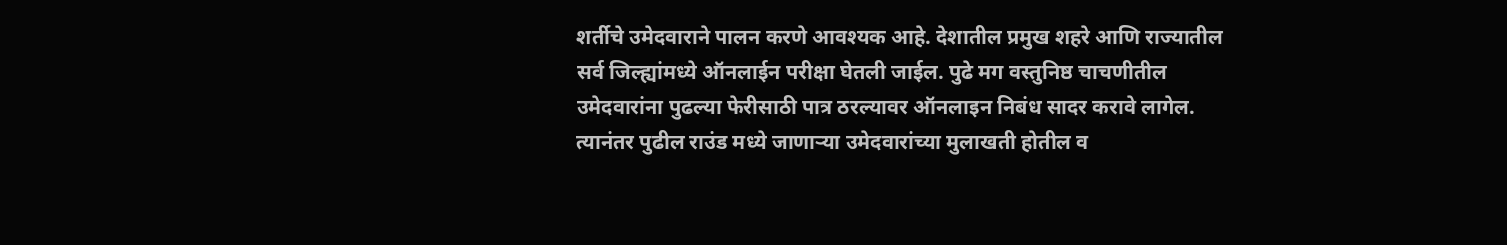शर्तीचे उमेदवाराने पालन करणे आवश्यक आहे. देशातील प्रमुख शहरे आणि राज्यातील सर्व जिल्ह्यांमध्ये ऑनलाईन परीक्षा घेतली जाईल. पुढे मग वस्तुनिष्ठ चाचणीतील उमेदवारांना पुढल्या फेरीसाठी पात्र ठरल्यावर ऑनलाइन निबंध सादर करावे लागेल. त्यानंतर पुढील राउंड मध्ये जाणाऱ्या उमेदवारांच्या मुलाखती होतील व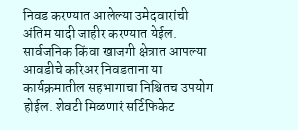निवड करण्यात आलेल्या उमेदवारांची अंतिम यादी जाहीर करण्यात येईल. सार्वजनिक किंवा खाजगी क्षेत्रात आपल्या आवडीचे करिअर निवडताना या कार्यक्रमातील सहभागाचा निश्चितच उपयोग होईल. शेवटी मिळणारं सर्टिफिकेट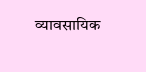व्यावसायिक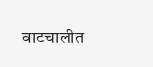वाटचालीत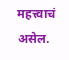महत्त्वाचं असेल.